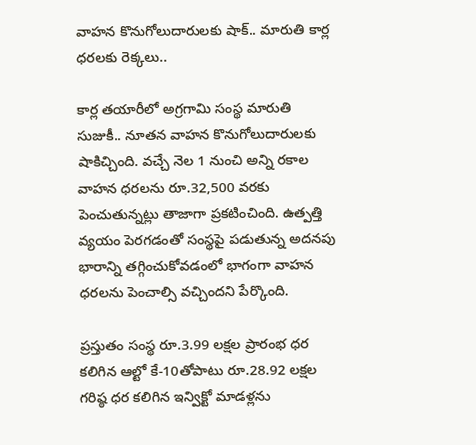వాహన కొనుగోలుదారులకు షాక్.. మారుతి కార్ల ధరలకు రెక్కలు..

కార్ల తయారీలో అగ్రగామి సంస్థ మారుతి సుజుకీ.. నూతన వాహన కొనుగోలుదారులకు షాకిచ్చింది. వచ్చే నెల 1 నుంచి అన్ని రకాల వాహన ధరలను రూ.32,500 వరకు పెంచుతున్నట్లు తాజాగా ప్రకటించింది. ఉత్పత్తి వ్యయం పెరగడంతో సంస్థపై పడుతున్న అదనపు భారాన్ని తగ్గించుకోవడంలో భాగంగా వాహన ధరలను పెంచాల్సి వచ్చిందని పేర్కొంది.

ప్రస్తుతం సంస్థ రూ.3.99 లక్షల ప్రారంభ ధర కలిగిన ఆల్టో కే-10తోపాటు రూ.28.92 లక్షల గరిష్ఠ ధర కలిగిన ఇన్విక్టో మాడళ్లను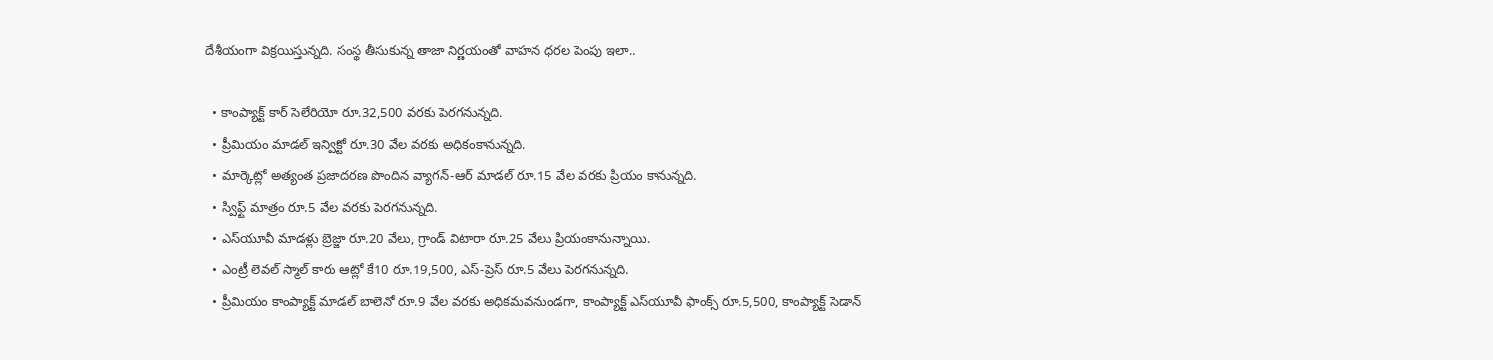దేశీయంగా విక్రయిస్తున్నది. సంస్థ తీసుకున్న తాజా నిర్ణయంతో వాహన ధరల పెంపు ఇలా..

  • కాంప్యాక్ట్‌ కార్‌ సెలేరియో రూ.32,500 వరకు పెరగనున్నది.
  • ప్రీమియం మాడల్‌ ఇన్విక్టో రూ.30 వేల వరకు అధికంకానున్నది.
  • మార్కెట్లో అత్యంత ప్రజాదరణ పొందిన వ్యాగన్‌-ఆర్‌ మాడల్‌ రూ.15 వేల వరకు ప్రియం కానున్నది.
  • స్విఫ్ట్‌ మాత్రం రూ.5 వేల వరకు పెరగనున్నది.
  • ఎస్‌యూవీ మాడళ్లు బ్రెజ్జా రూ.20 వేలు, గ్రాండ్‌ విటారా రూ.25 వేలు ప్రియంకానున్నాయి.
  • ఎంట్రీ లెవల్‌ స్మాల్‌ కారు ఆట్లో కే10 రూ.19,500, ఎస్‌-ప్రెస్‌ రూ.5 వేలు పెరగనున్నది.
  • ప్రీమియం కాంప్యాక్ట్‌ మాడల్‌ బాలెనో రూ.9 వేల వరకు అధికమవనుండగా, కాంప్యాక్ట్‌ ఎస్‌యూవీ ఫాంక్స్‌ రూ.5,500, కాంప్యాక్ట్‌ సెడాన్‌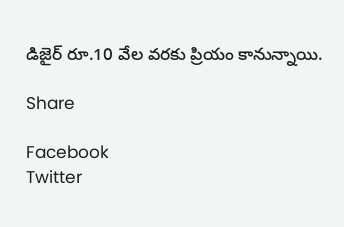డిజైర్‌ రూ.10 వేల వరకు ప్రియం కానున్నాయి.

Share

Facebook
Twitter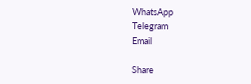WhatsApp
Telegram
Email

Share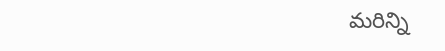మరిన్ని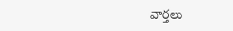వార్తలు